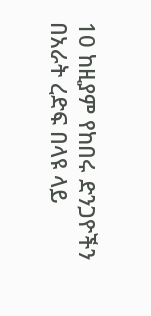10 ከዚያም የከበሩ ድንጋዮችን በአራት ረድፍ በላዩ ላይ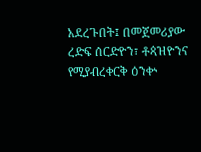አደረጉበት፤ በመጀመሪያው ረድፍ ሰርድዮን፣ ቶጳዝዮንና የሚያብረቀርቅ ዕንቍ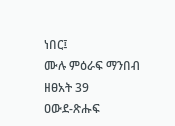ነበር፤
ሙሉ ምዕራፍ ማንበብ ዘፀአት 39
ዐውደ-ጽሑፍ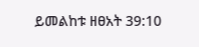ይመልከቱ ዘፀአት 39:10